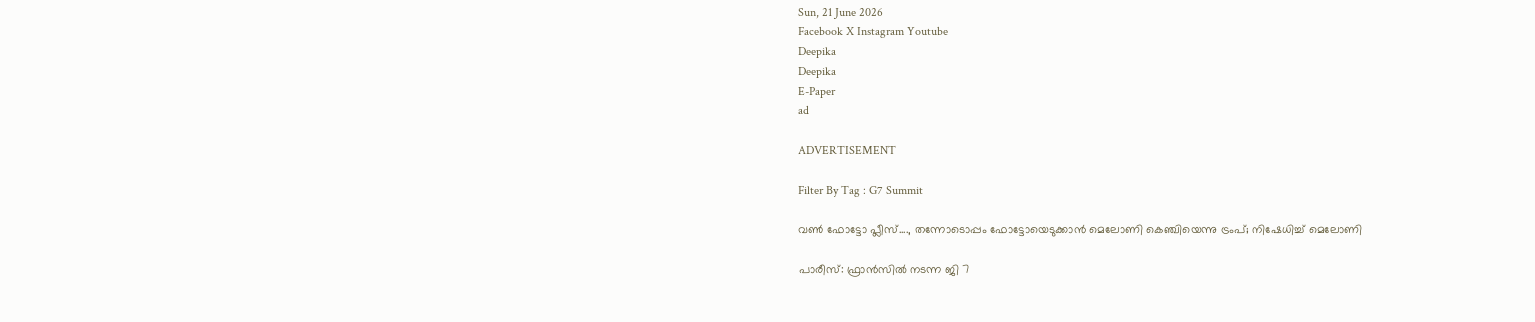Sun, 21 June 2026
Facebook X Instagram Youtube
Deepika
Deepika
E-Paper
ad

ADVERTISEMENT

Filter By Tag : G7 Summit

വൺ ഫോട്ടോ പ്ലീസ്...., തന്നോടൊപ്പം ഫോട്ടോയെടുക്കാൻ മെലോണി കെഞ്ചിയെന്നു ട്രംപ്; നിഷേധിച്ച് മെലോണി

പാരീസ്: ഫ്രാൻസിൽ നടന്ന ജി 7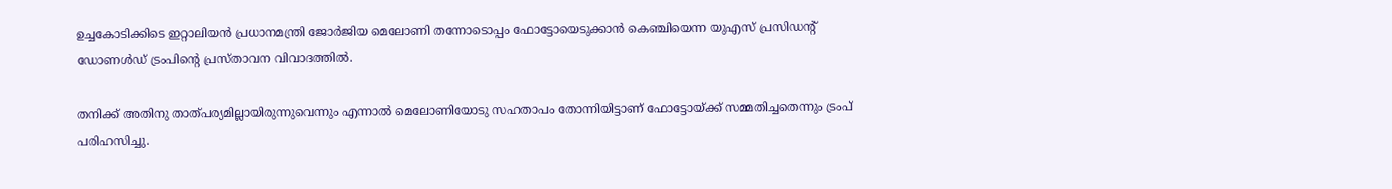ഉച്ചകോടിക്കിടെ ഇറ്റാലിയൻ പ്രധാനമന്ത്രി ജോർജിയ മെലോണി തന്നോടൊപ്പം ഫോട്ടോയെടുക്കാൻ കെഞ്ചിയെന്ന യുഎസ് പ്രസിഡന്‍റ് ഡോണൾഡ് ട്രംപിന്‍റെ പ്രസ്താവന വിവാദത്തിൽ.

തനിക്ക് അതിനു താത്പര്യമില്ലായിരുന്നുവെന്നും എന്നാൽ മെലോണിയോടു സഹതാപം തോന്നിയിട്ടാണ് ഫോട്ടോയ്ക്ക് സമ്മതിച്ചതെന്നും ട്രംപ് പരിഹസിച്ചു.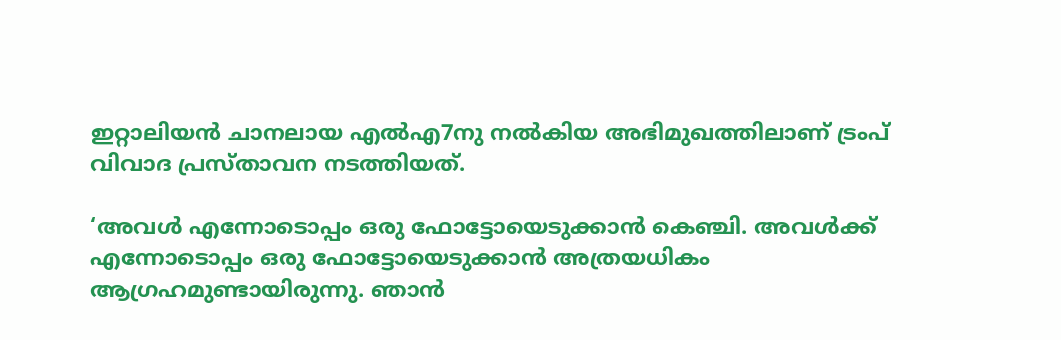ഇറ്റാലിയൻ ചാനലായ എൽഎ7നു നൽകിയ അഭിമുഖത്തിലാണ് ട്രംപ് വിവാദ പ്രസ്താവന നടത്തിയത്.

‘അവൾ എന്നോടൊപ്പം ഒരു ഫോട്ടോയെടുക്കാൻ കെഞ്ചി. അവൾക്ക് എന്നോടൊപ്പം ഒരു ഫോട്ടോയെടുക്കാൻ അത്രയധികം ആഗ്രഹമുണ്ടായിരുന്നു. ഞാൻ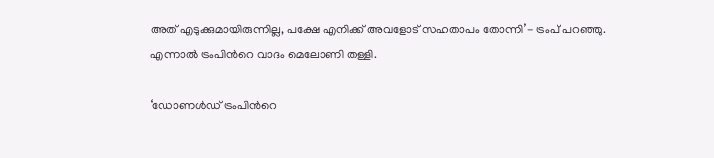അത് എടുക്കുമായിരുന്നില്ല, പക്ഷേ എനിക്ക് അവളോട് സഹതാപം തോന്നി’- ട്രംപ് പറഞ്ഞു. എന്നാൽ ട്രംപിന്‍റെ വാദം മെലോണി തള്ളി.

‘ഡോണൾഡ് ട്രംപിന്‍റെ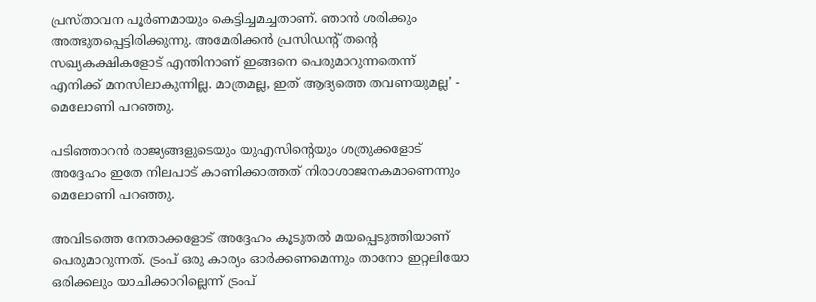പ്രസ്താവന പൂർണമായും കെട്ടിച്ചമച്ചതാണ്. ഞാൻ ശരിക്കും അത്ഭുതപ്പെട്ടിരിക്കുന്നു. അമേരിക്കൻ പ്രസിഡന്‍റ് തന്‍റെ സഖ്യകക്ഷികളോട് എന്തിനാണ് ഇങ്ങനെ പെരുമാറുന്നതെന്ന് എനിക്ക് മനസിലാകുന്നില്ല. മാത്രമല്ല, ഇത് ആദ്യത്തെ തവണയുമല്ല’ - മെലോണി പറഞ്ഞു.

പടിഞ്ഞാറൻ രാജ്യങ്ങളുടെയും യുഎസിന്‍റെയും ശത്രുക്കളോട് അദ്ദേഹം ഇതേ നിലപാട് കാണിക്കാത്തത് നിരാശാജനകമാണെന്നും മെലോണി പറഞ്ഞു.

അവിടത്തെ നേതാക്കളോട് അദ്ദേഹം കൂടുതൽ മയപ്പെടുത്തിയാണ് പെരുമാറുന്നത്. ട്രംപ് ഒരു കാര്യം ഓർക്കണമെന്നും താനോ ഇറ്റലിയോ ഒരിക്കലും യാചിക്കാറില്ലെന്ന് ട്രംപ്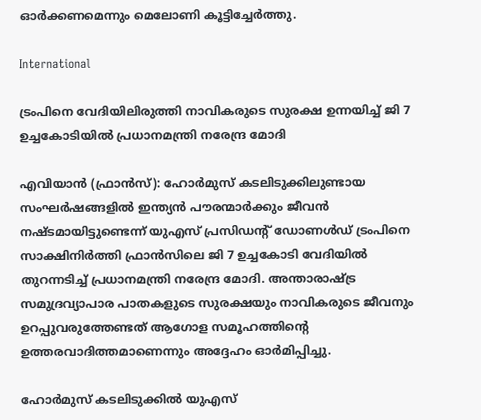ഓർക്കണമെന്നും മെലോണി കൂട്ടിച്ചേർത്തു.

International

ട്രംപിനെ വേദിയിലിരുത്തി നാവികരുടെ സുരക്ഷ ഉന്നയിച്ച് ജി 7 ഉച്ചകോടിയിൽ പ്രധാനമന്ത്രി നരേന്ദ്ര മോദി

എവിയാൻ (ഫ്രാൻസ്): ഹോർമുസ് കടലിടുക്കിലുണ്ടായ സംഘർഷങ്ങളിൽ ഇന്ത്യൻ പൗരന്മാർക്കും ജീവൻ നഷ്ടമായിട്ടുണ്ടെന്ന് യുഎസ് പ്രസിഡന്‍റ് ഡോണൾഡ് ട്രംപിനെ സാക്ഷിനിർത്തി ഫ്രാൻസിലെ ജി 7 ഉച്ചകോടി വേദിയിൽ തുറന്നടിച്ച് പ്രധാനമന്ത്രി നരേന്ദ്ര മോദി. അന്താരാഷ്ട്ര സമുദ്രവ്യാപാര പാതകളുടെ സുരക്ഷയും നാവികരുടെ ജീവനും ഉറപ്പുവരുത്തേണ്ടത് ആഗോള സമൂഹത്തിന്‍റെ ഉത്തരവാദിത്തമാണെന്നും അദ്ദേഹം ഓർമിപ്പിച്ചു.

ഹോർമുസ് കടലിടുക്കിൽ യുഎസ്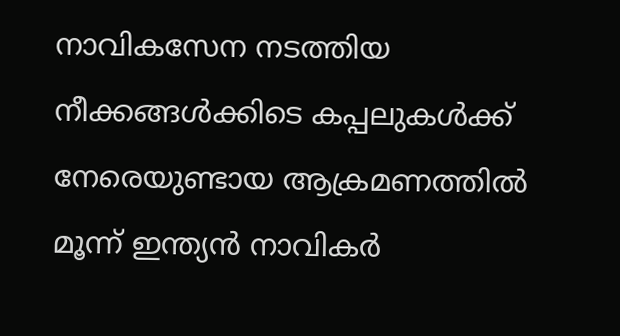നാവികസേന നടത്തിയ നീക്കങ്ങൾക്കിടെ കപ്പലുകൾക്ക് നേരെയുണ്ടായ ആക്രമണത്തിൽ മൂന്ന് ഇന്ത്യൻ നാവികർ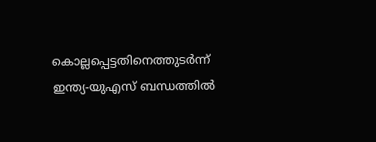കൊല്ലപ്പെട്ടതിനെത്തുടർന്ന് ഇന്ത്യ-യുഎസ് ബന്ധത്തിൽ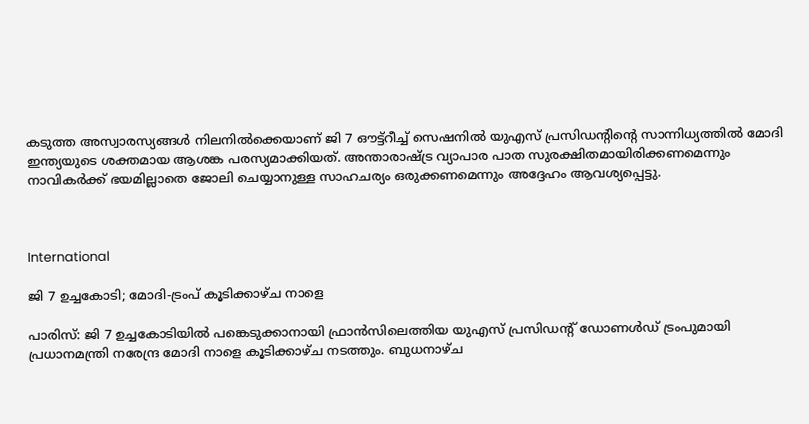കടുത്ത അസ്വാരസ്യങ്ങൾ നിലനിൽക്കെയാണ് ജി 7 ഔട്ട്‌റീച്ച് സെഷനിൽ യുഎസ് പ്രസിഡന്‍റിന്‍റെ സാന്നിധ്യത്തിൽ മോദി ഇന്ത്യയുടെ ശക്തമായ ആശങ്ക പരസ്യമാക്കിയത്. അന്താരാഷ്ട്ര വ്യാപാര പാത സുരക്ഷിതമായിരിക്കണമെന്നും നാവികർക്ക് ഭയമില്ലാതെ ജോലി ചെയ്യാനുള്ള സാഹചര്യം ഒരുക്കണമെന്നും അദ്ദേഹം ആവശ്യപ്പെട്ടു.



International

ജി 7 ഉച്ചകോടി; മോദി-ട്രംപ് കൂടിക്കാഴ്ച നാളെ

പാരിസ്: ജി 7 ഉച്ചകോടിയിൽ പങ്കെടുക്കാനായി ഫ്രാൻസിലെത്തിയ യുഎസ് പ്രസിഡന്‍റ് ഡോണൾഡ് ട്രംപുമായി പ്രധാനമന്ത്രി നരേന്ദ്ര മോദി നാളെ കൂടിക്കാഴ്ച നടത്തും. ബുധനാഴ്ച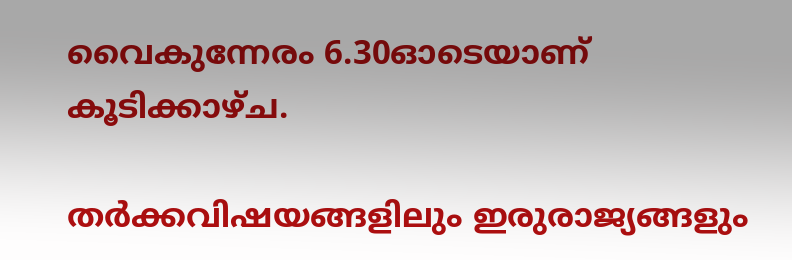വൈകുന്നേരം 6.30ഓടെയാണ് കൂടിക്കാഴ്ച.

തർക്കവിഷയങ്ങളിലും ഇരുരാജ്യങ്ങളും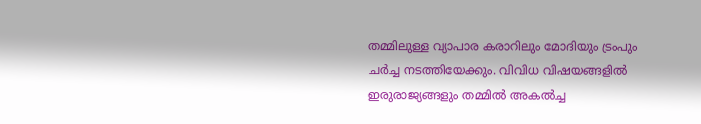തമ്മിലുള്ള വ്യാപാര കരാറിലും മോദിയും ട്രംപും ചർച്ച നടത്തിയേക്കും. വിവിധ വിഷയങ്ങളിൽ ഇരുരാജ്യങ്ങളും തമ്മിൽ അകൽച്ച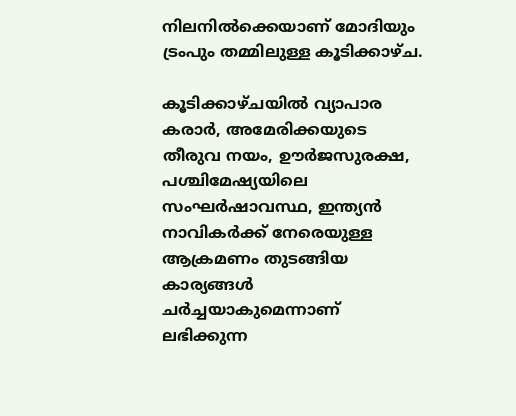നിലനിൽക്കെയാണ് മോദിയും ട്രംപും തമ്മിലുള്ള കൂടിക്കാഴ്ച.

കൂടിക്കാഴ്ചയിൽ വ്യാപാര കരാർ, അമേരിക്കയുടെ തീരുവ നയം, ഊർജസുരക്ഷ, പശ്ചിമേഷ്യയിലെ സംഘർഷാവസ്ഥ, ഇന്ത്യൻ നാവികർക്ക് നേരെയുള്ള ആക്രമണം തുടങ്ങിയ കാര്യങ്ങൾ ചർച്ചയാകുമെന്നാണ് ലഭിക്കുന്ന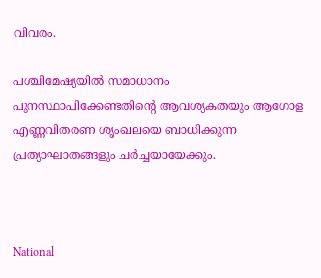വിവരം.

പശ്ചിമേഷ്യയിൽ സമാധാനം പുനസ്ഥാപിക്കേണ്ടതിന്‍റെ ആവശ്യകതയും ആഗോള എണ്ണവിതരണ ശൃംഖലയെ ബാധിക്കുന്ന പ്രത്യാഘാതങ്ങളും ചർച്ചയായേക്കും.



National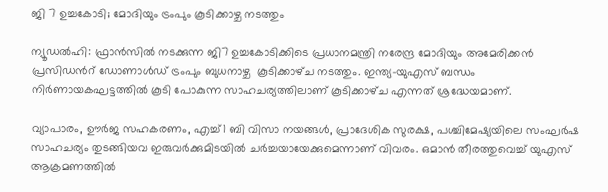ജി 7 ഉച്ചകോടി; മോദിയും ട്രംപും കൂടിക്കാഴ്ച നടത്തും

ന്യൂഡൽഹി: ഫ്രാൻസിൽ നടക്കുന്ന ജി7 ഉച്ചകോടിക്കിടെ പ്രധാനമന്ത്രി നരേന്ദ്ര മോദിയും അമേരിക്കൻ പ്രസിഡന്‍റ് ഡോണാൾഡ് ട്രംപും ബുധനാഴ്ച  കൂടിക്കാഴ്‌ച നടത്തും. ഇന്ത്യ-യുഎസ് ബന്ധം നിർണായകഘട്ടത്തിൽ കൂടി പോകുന്ന സാഹചര്യത്തിലാണ് കൂടിക്കാഴ്‌ച എന്നത് ശ്രദ്ധേയമാണ്.

വ്യാപാരം, ഊർജ സഹകരണം, എച്ച്1 ബി വിസാ നയങ്ങൾ, പ്രാദേശിക സുരക്ഷ, പശ്ചിമേഷ്യയിലെ സംഘർഷ സാഹചര്യം തുടങ്ങിയവ ഇരുവർക്കുമിടയിൽ ചർച്ചയായേക്കുമെന്നാണ് വിവരം. ഒമാൻ തീരത്തുവെച്ച് യുഎസ് ആക്രമണത്തിൽ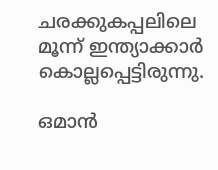ചരക്കുകപ്പലിലെ മൂന്ന് ഇന്ത്യാക്കാർ കൊല്ലപ്പെട്ടിരുന്നു.

ഒമാൻ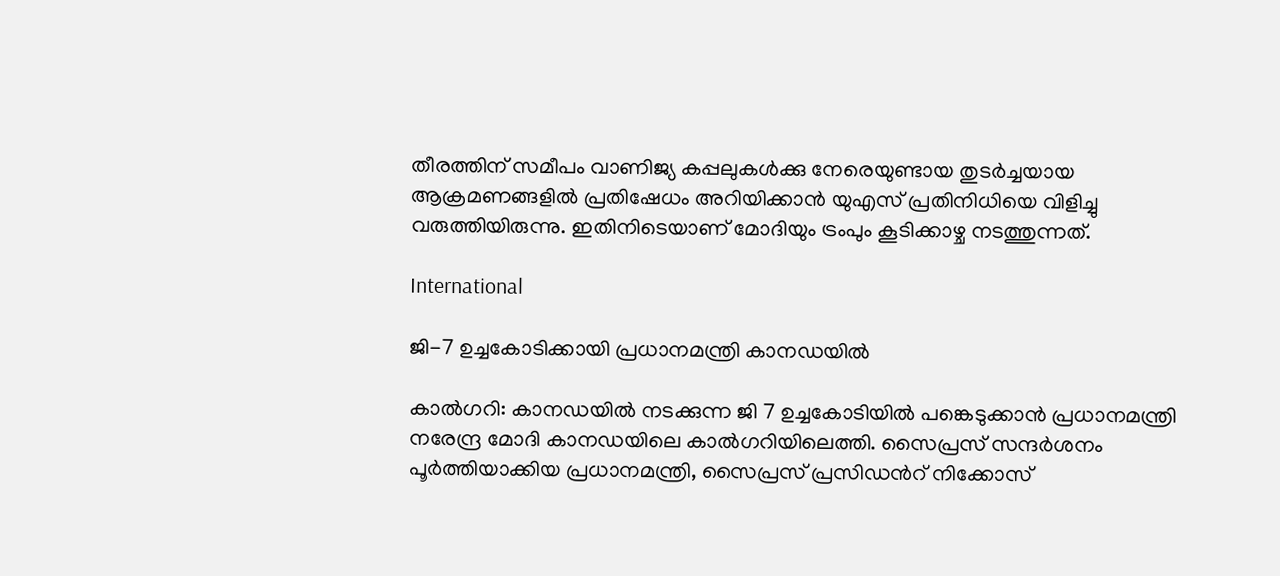തീരത്തിന് സമീപം വാണിജ്യ കപ്പലുകൾക്കു നേരെയുണ്ടായ തുടർച്ചയായ ആക്രമണങ്ങളിൽ പ്രതിഷേധം അറിയിക്കാൻ യുഎസ് പ്രതിനിധിയെ വിളിച്ചു വരുത്തിയിരുന്നു. ഇതിനിടെയാണ് മോദിയും ട്രംപും കൂടിക്കാഴ്ച നടത്തുന്നത്.

International

ജി-7 ഉച്ചകോടിക്കായി പ്രധാനമന്ത്രി കാനഡയിൽ

കാൽഗറി: കാനഡയിൽ നടക്കുന്ന ജി 7 ഉച്ചകോടിയിൽ പങ്കെടുക്കാൻ പ്രധാനമന്ത്രി നരേന്ദ്ര മോദി കാനഡയിലെ കാൽഗറിയിലെത്തി. സൈപ്രസ് സന്ദർശനം പൂർത്തിയാക്കിയ പ്രധാനമന്ത്രി, സൈപ്രസ് പ്രസിഡന്‍റ് നിക്കോസ്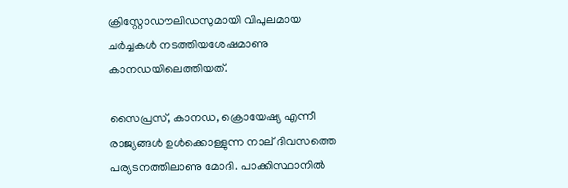ക്രിസ്റ്റോഡൗലിഡസുമായി വിപുലമായ ചർച്ചകൾ നടത്തിയശേഷമാണു കാനഡയിലെത്തിയത്.

സൈപ്രസ്, കാനഡ, ക്രൊയേഷ്യ എന്നീ രാജ്യങ്ങൾ ഉൾക്കൊള്ളുന്ന നാല് ദിവസത്തെ പര്യടനത്തിലാണു മോദി. പാക്കിസ്ഥാനിൽ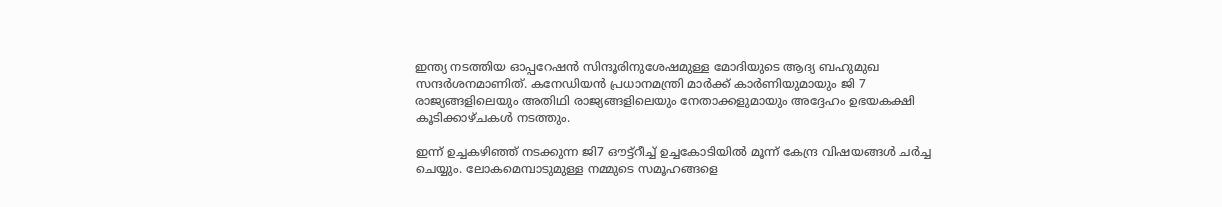ഇന്ത്യ നടത്തിയ ഓപ്പറേഷൻ സിന്ദൂരിനുശേഷമുള്ള മോദിയുടെ ആദ്യ ബഹുമുഖ സന്ദർശനമാണിത്. കനേഡിയൻ പ്രധാനമന്ത്രി മാർക്ക് കാർണിയുമായും ജി 7 രാജ്യങ്ങളിലെയും അതിഥി രാജ്യങ്ങളിലെയും നേതാക്കളുമായും അദ്ദേഹം ഉഭയകക്ഷി കൂടിക്കാഴ്ചകൾ നടത്തും.

ഇന്ന് ഉച്ചകഴിഞ്ഞ് നടക്കുന്ന ജി7 ഔട്ട്റീച്ച് ഉച്ചകോടിയിൽ മൂന്ന് കേന്ദ്ര വിഷയങ്ങൾ ചർച്ച ചെയ്യും. ലോകമെമ്പാടുമുള്ള നമ്മുടെ സമൂഹങ്ങളെ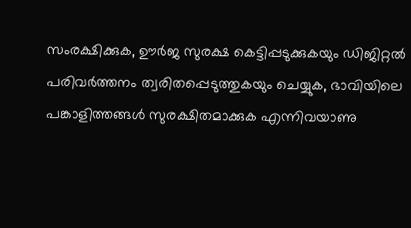സംരക്ഷിക്കുക, ഊർജ സുരക്ഷ കെട്ടിപ്പടുക്കുകയും ഡിജിറ്റൽ പരിവർത്തനം ത്വരിതപ്പെടുത്തുകയും ചെയ്യുക, ഭാവിയിലെ പങ്കാളിത്തങ്ങൾ സുരക്ഷിതമാക്കുക എന്നിവയാണു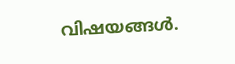വിഷയങ്ങൾ.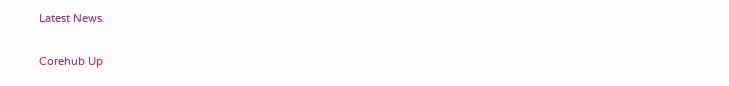Latest News

Corehub Up